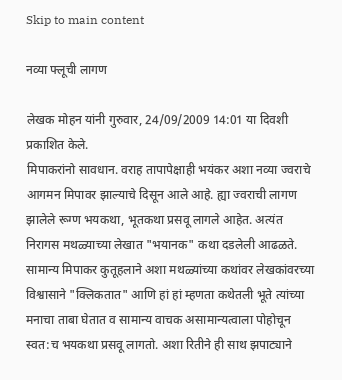Skip to main content

नव्या फ्लूची लागण

लेखक मोहन यांनी गुरुवार, 24/09/2009 14:01 या दिवशी प्रकाशित केले.
मिपाकरांनो सावधान. वराह तापापेक्षाही भयंकर अशा नव्या ज्वराचे आगमन मिपावर झाल्याचे दिसून आले आहे. ह्या ज्वराची लागण झालेले रूग्ण भयकथा, भूतकथा प्रसवू लागले आहेत. अत्यंत निरागस मथळ्याच्या लेखात "भयानक" कथा दडलेली आढळते. सामान्य मिपाकर कुतूहलाने अशा मथळ्यांच्या कथांवर लेखकांवरच्या विश्वासाने "क्लिकतात" आणि हां हां म्हणता कथेतली भूते त्यांच्या मनाचा ताबा घेतात व सामान्य वाचक असामान्यत्वाला पोहोचून स्वत:च भयकथा प्रसवू लागतो. अशा रितीने ही साथ झपाट्याने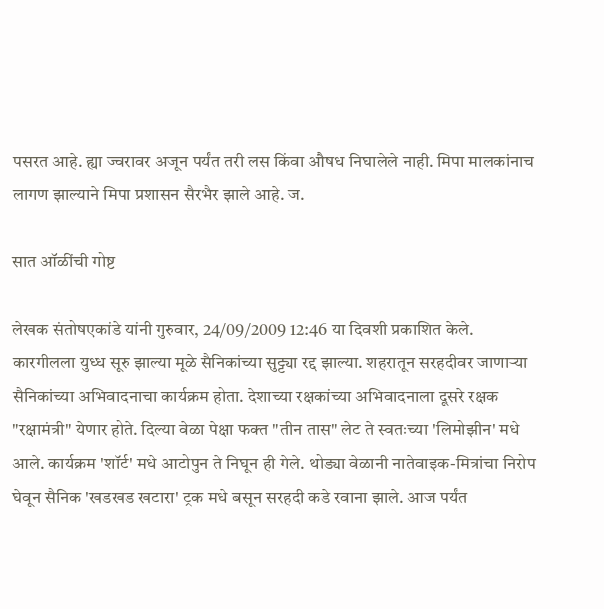पसरत आहे. ह्या ज्वरावर अजून पर्यंत तरी लस किंवा औषध निघालेले नाही. मिपा मालकांनाच लागण झाल्याने मिपा प्रशासन सैरभैर झाले आहे. ज.

सात ऑळींची गोष्ट

लेखक संतोषएकांडे यांनी गुरुवार, 24/09/2009 12:46 या दिवशी प्रकाशित केले.
कारगीलला युध्ध सूरु झाल्या मूळे सैनिकांच्या सुट्ट्या रद्द झाल्या. शहरातून सरहदीवर जाणार्‍या सैनिकांच्या अभिवादनाचा कार्यक्रम होता. देशाच्या रक्षकांच्या अभिवादनाला दूसरे रक्षक "रक्षामंत्री" येणार होते. दिल्या वेळा पेक्षा फक्त "तीन तास" लेट ते स्वतःच्या 'लिमोझीन' मधे आले. कार्यक्रम 'शॉर्ट' मधे आटोपुन ते निघून ही गेले. थोड्या वेळानी नातेवाइक-मित्रांचा निरोप घेवून सैनिक 'खडखड खटारा' ट्रक मधे बसून सरहदी कडे रवाना झाले. आज पर्यंत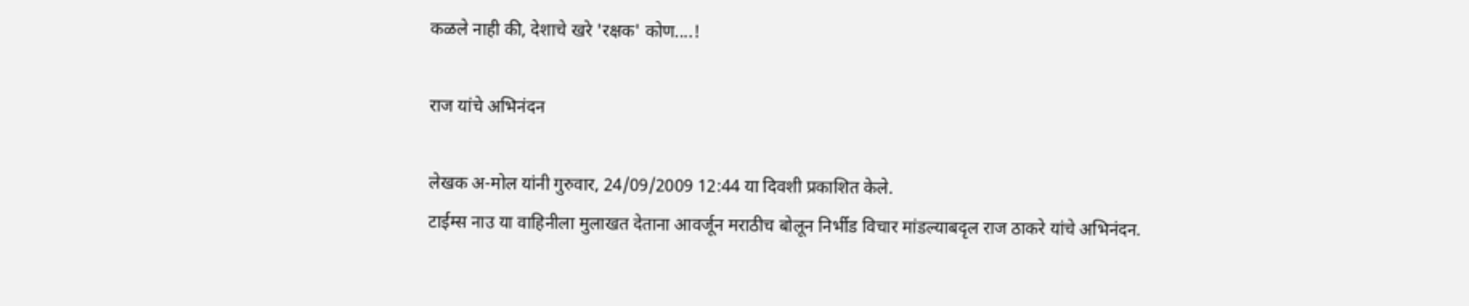कळले नाही की, देशाचे खरे 'रक्षक' कोण....!

राज यांचे अभिनंदन

लेखक अ-मोल यांनी गुरुवार, 24/09/2009 12:44 या दिवशी प्रकाशित केले.
टाईम्स नाउ या वाहिनीला मुलाखत देताना आवर्जून मराठीच बोलून निर्भीड विचार मांडल्याबदृल राज ठाकरे यांचे अभिनंदन.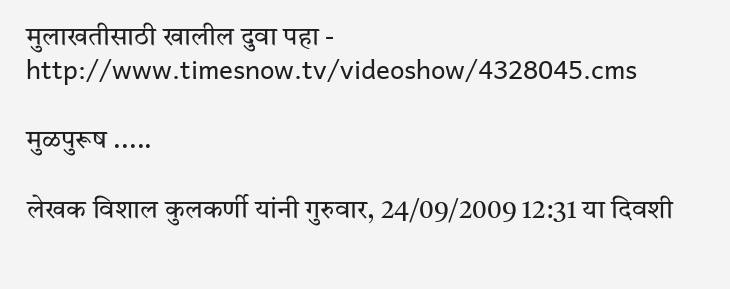मुलाखतीसाठी खालील दुवा पहा - http://www.timesnow.tv/videoshow/4328045.cms

मुळपुरूष .....

लेखक विशाल कुलकर्णी यांनी गुरुवार, 24/09/2009 12:31 या दिवशी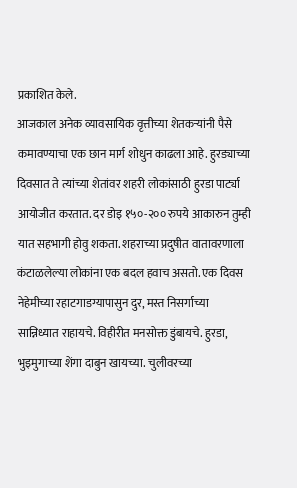प्रकाशित केले.
आजकाल अनेक व्यावसायिक वृत्तीच्या शेतकर्‍यांनी पैसे कमावण्याचा एक छान मार्ग शोधुन काढला आहे. हुरड्याच्या दिवसात ते त्यांच्या शेतांवर शहरी लोकांसाठी हुरडा पार्ट्या आयोजीत करतात. दर डोइ १५०-२०० रुपये आकारुन तुम्ही यात सहभागी होवु शकता. शहराच्या प्रदुषीत वातावरणाला कंटाळलेल्या लोकांना एक बदल हवाच असतो. एक दिवस नेहेमीच्या रहाटगाडग्यापासुन दुर, मस्त निसर्गाच्या सान्निध्यात राहायचे. विहीरीत मनसोक्त डुंबायचे. हुरडा, भुइमुगाच्या शेंगा दाबुन खायच्या. चुलीवरच्या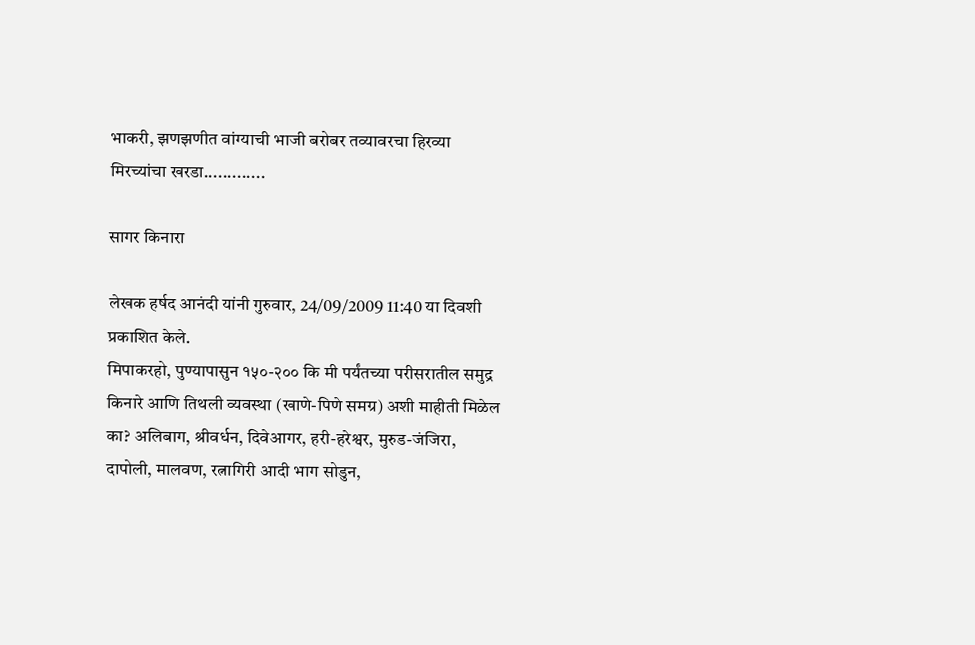भाकरी, झणझणीत वांग्याची भाजी बरोबर तव्यावरचा हिरव्या मिरच्यांचा खरडा.............

सागर किनारा

लेखक हर्षद आनंदी यांनी गुरुवार, 24/09/2009 11:40 या दिवशी प्रकाशित केले.
मिपाकरहो, पुण्यापासुन १५०-२०० कि मी पर्यंतच्या परीसरातील समुद्र किनारे आणि तिथली व्यवस्था (खाणे-पिणे समग्र) अशी माहीती मिळेल का? अलिबाग, श्रीवर्धन, दिवेआगर, हरी-हरेश्वर, मुरुड-जंजिरा, दापोली, मालवण, रत्नागिरी आदी भाग सोडुन,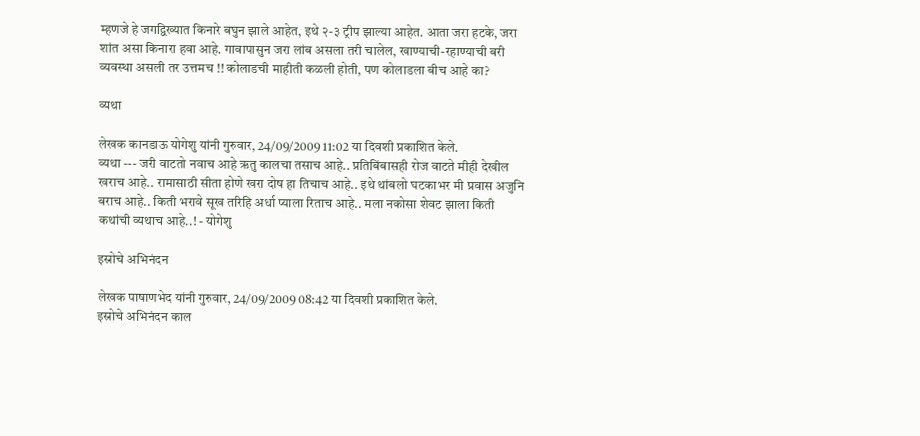म्हणजे हे जगद्विख्यात किनारे बघुन झाले आहेत, इथे २-३ ट्रीप झाल्या आहेत. आता जरा हटके, जरा शांत असा किनारा हवा आहे. गावापासुन जरा लांब असला तरी चालेल, खाण्याची-रहाण्याची बरी व्यवस्था असली तर उत्तमच !! कोलाडची माहीती कळली होती, पण कोलाडला बीच आहे का?

व्यथा

लेखक कानडाऊ योगेशु यांनी गुरुवार, 24/09/2009 11:02 या दिवशी प्रकाशित केले.
व्यथा --- जरी वाटतो नवाच आहे ऋतु कालचा तसाच आहे.. प्रतिबिंबासही रोज वाटते मीही देखील खराच आहे.. रामासाठी सीता होणे खरा दोष हा तिचाच आहे.. इथे थांबलो घटकाभर मी प्रवास अजुनि बराच आहे.. किती भरावे सूख तरिहि अर्धा प्याला रिताच आहे.. मला नकोसा शेवट झाला किती कथांची व्यथाच आहे..! - योगेशु

इस्रोचे अभिनंदन

लेखक पाषाणभेद यांनी गुरुवार, 24/09/2009 08:42 या दिवशी प्रकाशित केले.
इस्रोचे अभिनंदन काल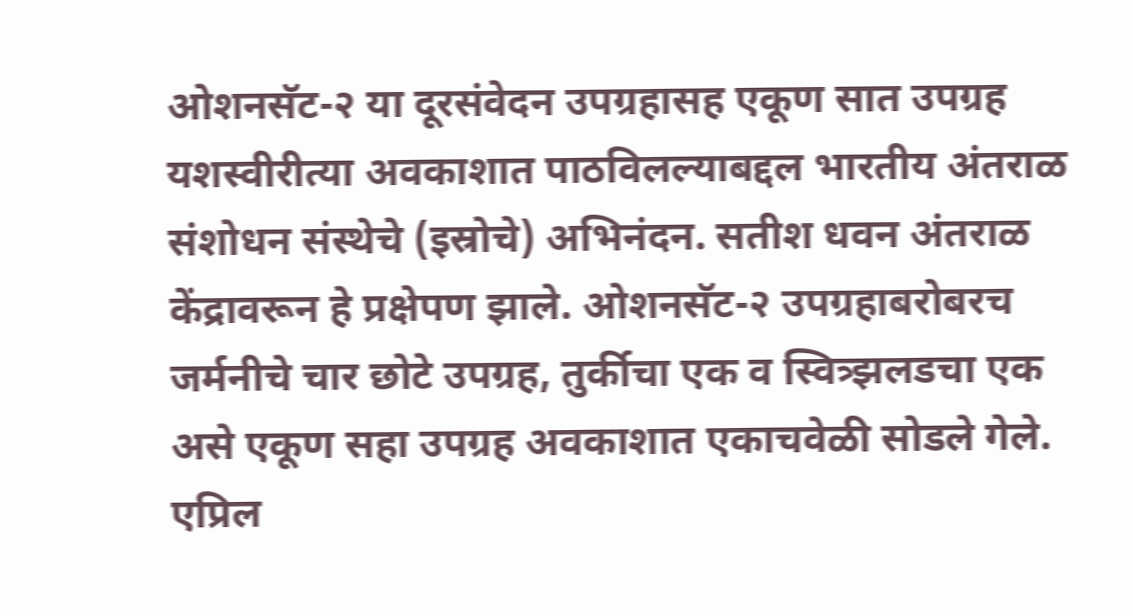ओशनसॅट-२ या दूरसंवेदन उपग्रहासह एकूण सात उपग्रह यशस्वीरीत्या अवकाशात पाठविलल्याबद्दल भारतीय अंतराळ संशोधन संस्थेचे (इस्रोचे) अभिनंदन. सतीश धवन अंतराळ केंद्रावरून हे प्रक्षेपण झाले. ओशनसॅट-२ उपग्रहाबरोबरच जर्मनीचे चार छोटे उपग्रह, तुर्कीचा एक व स्वित्र्झलडचा एक असे एकूण सहा उपग्रह अवकाशात एकाचवेळी सोडले गेले. एप्रिल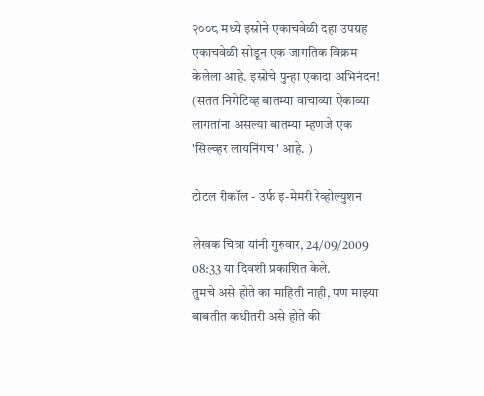२००८ मध्ये इस्रोने एकाचवेळी दहा उपग्रह एकाचवेळी सोडून एक जागतिक विक्रम केलेला आहे. इस्रोचे पुन्हा एकादा अभिनंदन! (सतत निगेटिव्ह बातम्या वाचाव्या ऐकाव्या लागतांना असल्या बातम्या म्हणजे एक 'सिल्व्हर लायनिंगच' आहे. )

टोटल रीकॉल - उर्फ इ-मेमरी रेव्होल्युशन

लेखक चित्रा यांनी गुरुवार, 24/09/2009 08:33 या दिवशी प्रकाशित केले.
तुमचे असे होते का माहिती नाही, पण माझ्या बाबतीत कधीतरी असे होते की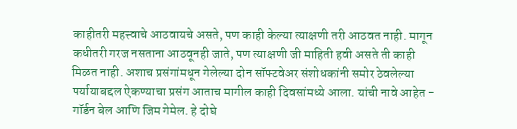काहीतरी महत्त्वाचे आठवायचे असते, पण काही केल्या त्याक्षणी तरी आठवत नाही. मागून कधीतरी गरज नसताना आठवूनही जाते, पण त्याक्षणी जी माहिती हवी असते ती काही मिळत नाही. अशाच प्रसंगांमधून गेलेल्या दोन सॉफ्टवेअर संशोधकांनी समोर ठेवलेल्या पर्यायाबद्दल ऐकण्याचा प्रसंग आताच मागील काही दिवसांमध्ये आला. यांची नावे आहेत - गॉर्डन बेल आणि जिम गेमेल. हे दोघे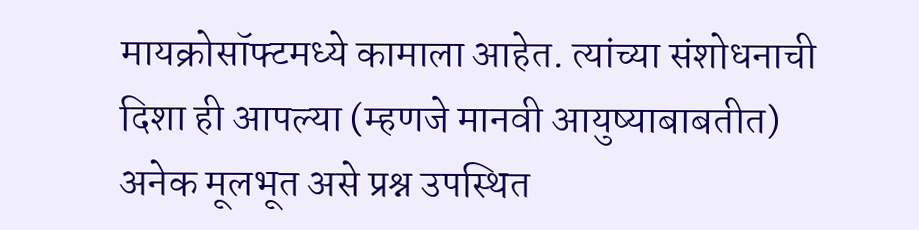मायक्रोसॉफ्टमध्ये कामाला आहेत. त्यांच्या संशोधनाची दिशा ही आपल्या (म्हणजे मानवी आयुष्याबाबतीत) अनेक मूलभूत असे प्रश्न उपस्थित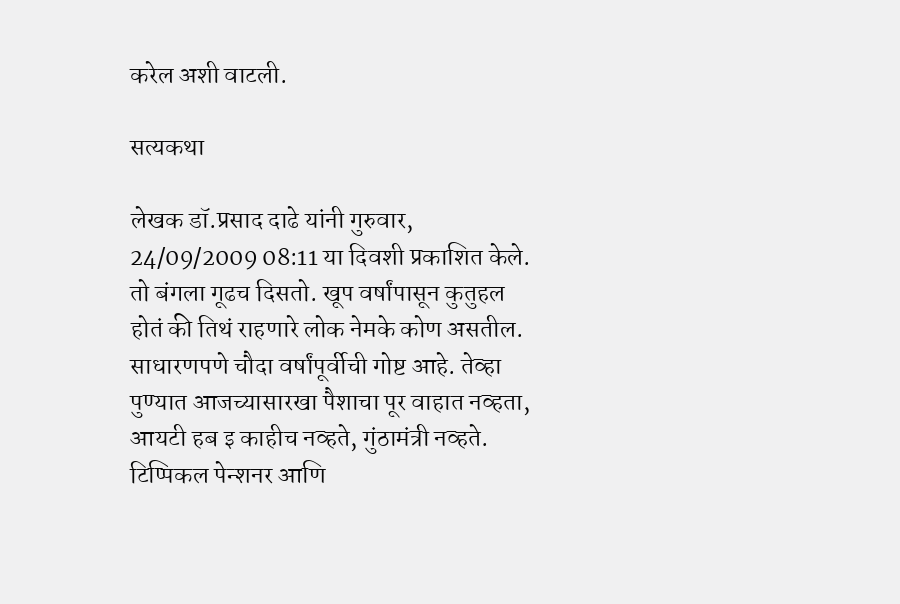करेल अशी वाटली.

सत्यकथा

लेखक डॉ.प्रसाद दाढे यांनी गुरुवार, 24/09/2009 08:11 या दिवशी प्रकाशित केले.
तो बंगला गूढच दिसतो. खूप वर्षांपासून कुतुहल होतं की तिथं राहणारे लोक नेमके कोण असतील. साधारणपणे चौदा वर्षांपूर्वीची गोष्ट आहे. तेव्हा पुण्यात आजच्यासारखा पैशाचा पूर वाहात नव्हता, आयटी हब इ काहीच नव्हते, गुंठामंत्री नव्हते. टिप्पिकल पेन्शनर आणि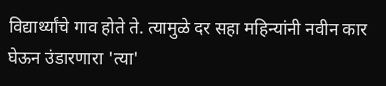विद्यार्थ्यांचे गाव होते ते. त्यामुळे दर सहा महिन्यांनी नवीन कार घेऊन उंडारणारा 'त्या'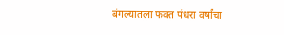बंगल्यातला फक्त पंधरा वर्षांचा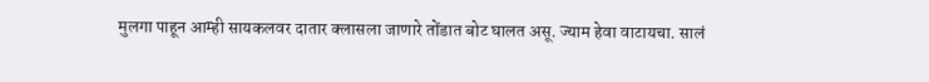मुलगा पाहून आम्ही सायकलवर दातार क्लासला जाणारे तोंडात बोट घालत असू. ज्याम हेवा वाटायचा. सालं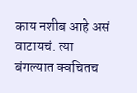काय नशीब आहे असं वाटायचं. त्या बंगल्यात क्वचितच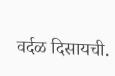वर्दळ दिसायची.